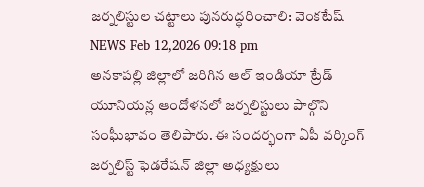జర్నలిస్టుల చట్టాలు పునరుద్ధరించాలి: వెంకటేష్
NEWS Feb 12,2026 09:18 pm
అనకాపల్లి జిల్లాలో జరిగిన ఆల్ ఇండియా ట్రేడ్ యూనియన్ల ఆందోళనలో జర్నలిస్టులు పాల్గొని సంఘీభావం తెలిపారు. ఈ సందర్భంగా ఏపీ వర్కింగ్ జర్నలిస్ట్ ఫెడరేషన్ జిల్లా అధ్యక్షులు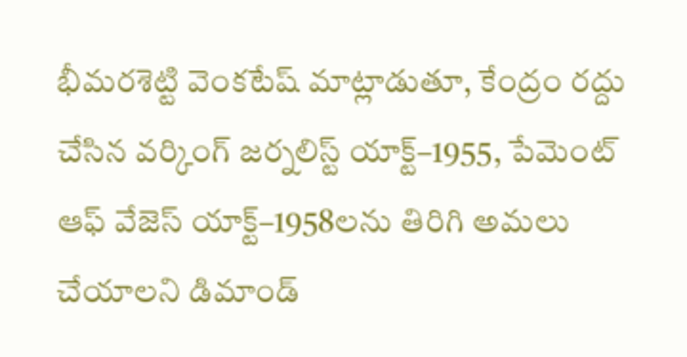భీమరశెట్టి వెంకటేష్ మాట్లాడుతూ, కేంద్రం రద్దు చేసిన వర్కింగ్ జర్నలిస్ట్ యాక్ట్–1955, పేమెంట్ ఆఫ్ వేజెస్ యాక్ట్–1958లను తిరిగి అమలు చేయాలని డిమాండ్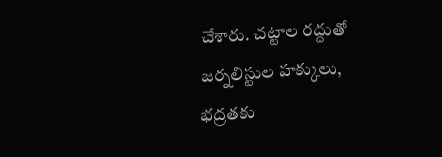చేశారు. చట్టాల రద్దుతో జర్నలిస్టుల హక్కులు, భద్రతకు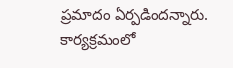ప్రమాదం ఏర్పడిందన్నారు. కార్యక్రమంలో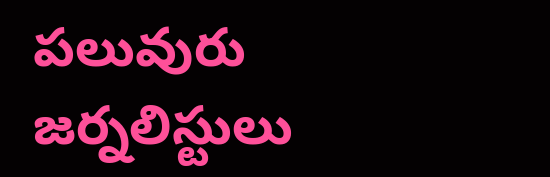పలువురు జర్నలిస్టులు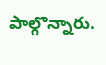పాల్గొన్నారు.